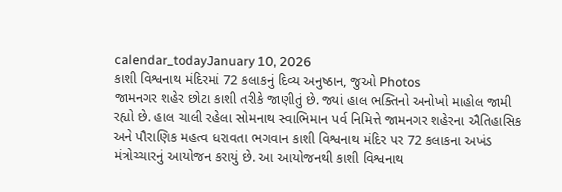calendar_todayJanuary 10, 2026
કાશી વિશ્વનાથ મંદિરમાં 72 કલાકનું દિવ્ય અનુષ્ઠાન, જુઓ Photos
જામનગર શહેર છોટા કાશી તરીકે જાણીતું છે. જ્યાં હાલ ભક્તિનો અનોખો માહોલ જામી રહ્યો છે. હાલ ચાલી રહેલા સોમનાથ સ્વાભિમાન પર્વ નિમિત્તે જામનગર શહેરના ઐતિહાસિક અને પૌરાણિક મહત્વ ધરાવતા ભગવાન કાશી વિશ્વનાથ મંદિર પર 72 કલાકના અખંડ મંત્રોચ્ચારનું આયોજન કરાયું છે. આ આયોજનથી કાશી વિશ્વનાથ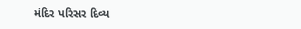મંદિર પરિસર દિવ્ય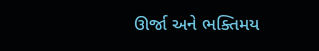ઊર્જા અને ભક્તિમય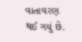વાતાવરણ થઈ ગયું છે.